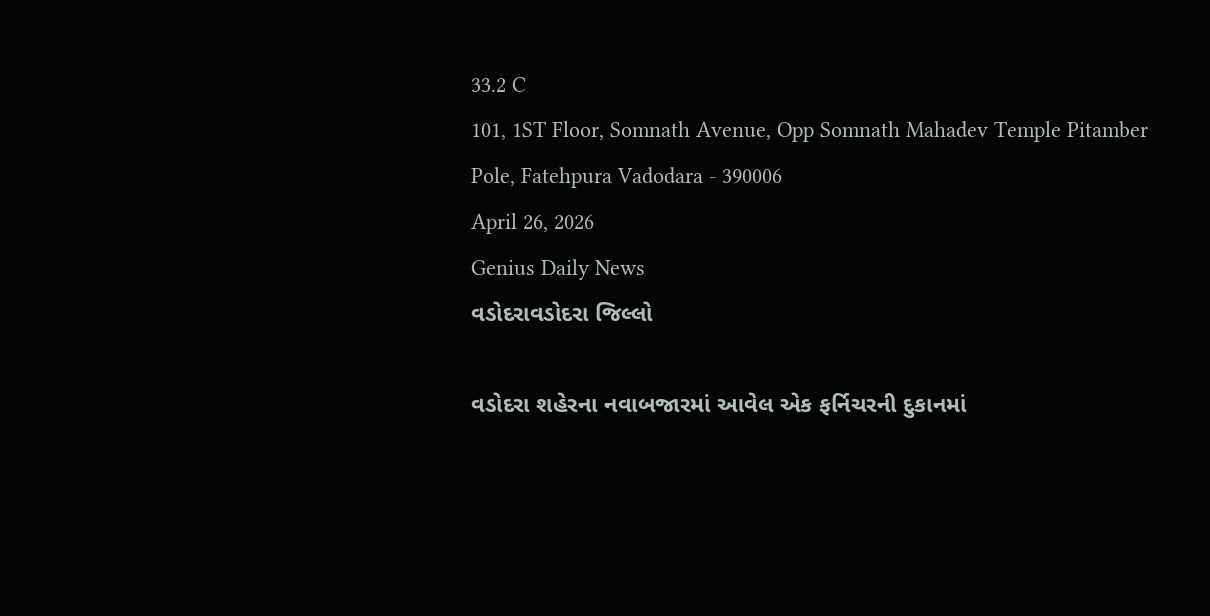33.2 C
101, 1ST Floor, Somnath Avenue, Opp Somnath Mahadev Temple Pitamber Pole, Fatehpura Vadodara - 390006
April 26, 2026
Genius Daily News
વડોદરાવડોદરા જિલ્લો

વડોદરા શહેરના નવાબજારમાં આવેલ એક ફર્નિચરની દુકાનમાં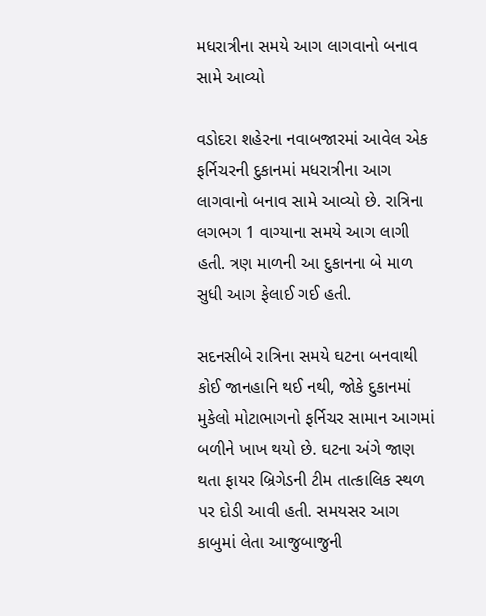મધરાત્રીના સમયે આગ લાગવાનો બનાવ સામે આવ્યો

વડોદરા શહેરના નવાબજારમાં આવેલ એક ફર્નિચરની દુકાનમાં મધરાત્રીના આગ લાગવાનો બનાવ સામે આવ્યો છે. રાત્રિના લગભગ 1 વાગ્યાના સમયે આગ લાગી હતી. ત્રણ માળની આ દુકાનના બે માળ સુધી આગ ફેલાઈ ગઈ હતી.

સદનસીબે રાત્રિના સમયે ઘટના બનવાથી કોઈ જાનહાનિ થઈ નથી, જોકે દુકાનમાં મુકેલો મોટાભાગનો ફર્નિચર સામાન આગમાં બળીને ખાખ થયો છે. ઘટના અંગે જાણ થતા ફાયર બ્રિગેડની ટીમ તાત્કાલિક સ્થળ પર દોડી આવી હતી. સમયસર આગ કાબુમાં લેતા આજુબાજુની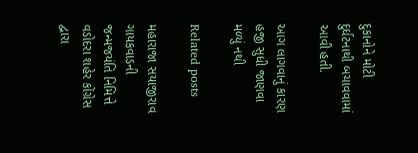દુકાનોને મોટી દુર્ઘટનાથી બચાવવામાં આવી હતી.

આગ લાગવાનું કારણ હજી સુધી જાણવા મળ્યું નથી

Related posts

મહારાજા સયાજીરાવ ગાયકવાડની જન્મજયંતિ નિમિત્તે વડોદરા શહેર કોંગ્રેસ દ્વારા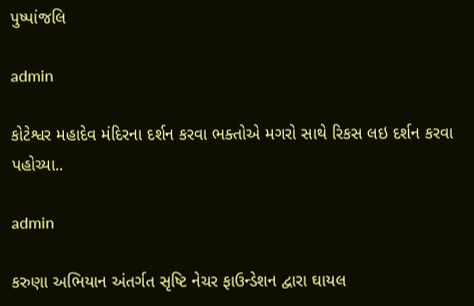પુષ્પાંજલિ

admin

કોટેશ્વર મહાદેવ મંદિરના દર્શન કરવા ભક્તોએ મગરો સાથે રિકસ લઇ દર્શન કરવા પહોચ્યા..

admin

કરુણા અભિયાન અંતર્ગત સૃષ્ટિ નેચર ફાઉન્ડેશન દ્વારા ઘાયલ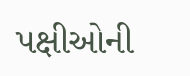પક્ષીઓની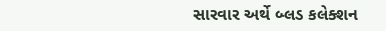સારવાર અર્થે બ્લડ કલેક્શન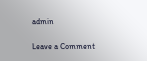admin

Leave a Comment